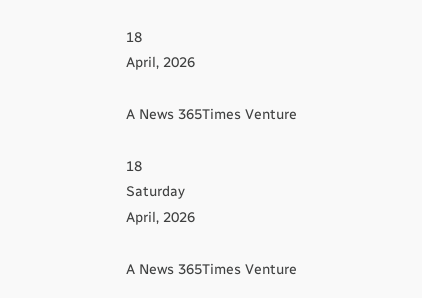18
April, 2026

A News 365Times Venture

18
Saturday
April, 2026

A News 365Times Venture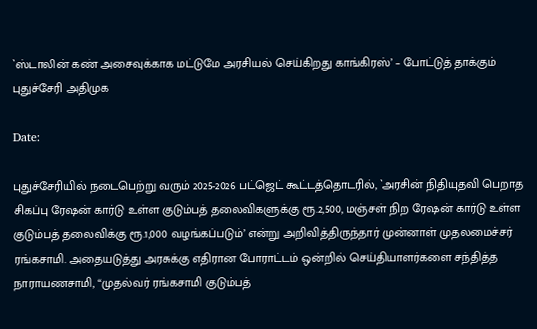`ஸ்டாலின் கண் அசைவுக்காக மட்டுமே அரசியல் செய்கிறது காங்கிரஸ்’ – போட்டுத் தாக்கும் புதுச்சேரி அதிமுக

Date:

புதுச்சேரியில் நடைபெற்று வரும் 2025-2026 பட்ஜெட் கூட்டத்தொடரில், `அரசின் நிதியுதவி பெறாத சிகப்பு ரேஷன் கார்டு உள்ள குடும்பத் தலைவிகளுக்கு ரூ.2,500, மஞ்சள் நிற ரேஷன் கார்டு உள்ள குடும்பத் தலைவிக்கு ரூ.1,000 வழங்கப்படும்’ என்று அறிவித்திருந்தார் முன்னாள் முதலமைச்சர் ரங்கசாமி. அதையடுத்து அரசுக்கு எதிரான போராட்டம் ஒன்றில் செய்தியாளர்களை சந்தித்த நாராயணசாமி, “முதல்வர் ரங்கசாமி குடும்பத்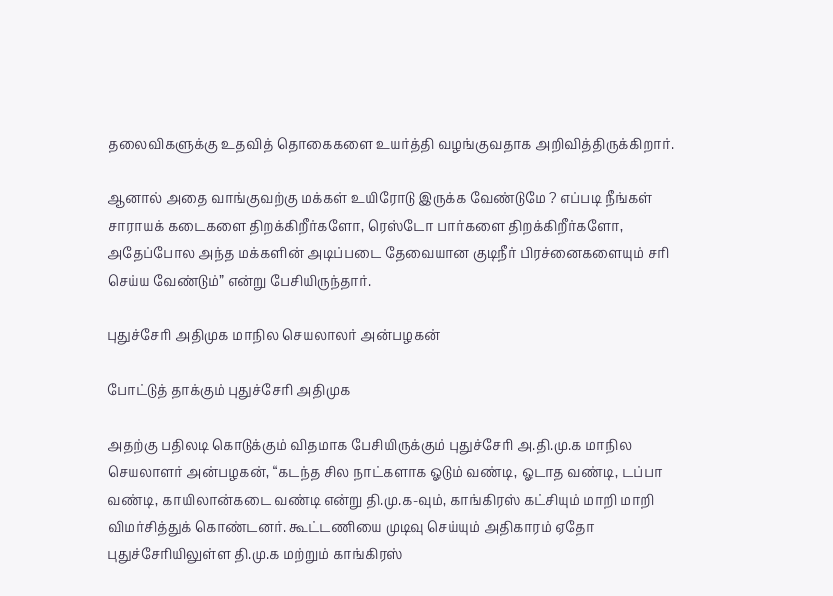தலைவிகளுக்கு உதவித் தொகைகளை உயர்த்தி வழங்குவதாக அறிவித்திருக்கிறார்.

ஆனால் அதை வாங்குவற்கு மக்கள் உயிரோடு இருக்க வேண்டுமே ? எப்படி நீங்கள் சாராயக் கடைகளை திறக்கிறீர்களோ, ரெஸ்டோ பார்களை திறக்கிறீர்களோ, அதேப்போல அந்த மக்களின் அடிப்படை தேவையான குடிநீர் பிரச்னைகளையும் சரி செய்ய வேண்டும்” என்று பேசியிருந்தார்.

புதுச்சேரி அதிமுக மாநில செயலாலர் அன்பழகன்

போட்டுத் தாக்கும் புதுச்சேரி அதிமுக

அதற்கு பதிலடி கொடுக்கும் விதமாக பேசியிருக்கும் புதுச்சேரி அ.தி.மு.க மாநில செயலாளர் அன்பழகன், “கடந்த சில நாட்களாக ஓடும் வண்டி, ஓடாத வண்டி, டப்பா வண்டி, காயிலான்கடை வண்டி என்று தி.மு.க-வும், காங்கிரஸ் கட்சியும் மாறி மாறி விமர்சித்துக் கொண்டனர். கூட்டணியை முடிவு செய்யும் அதிகாரம் ஏதோ புதுச்சேரியிலுள்ள தி.மு.க மற்றும் காங்கிரஸ்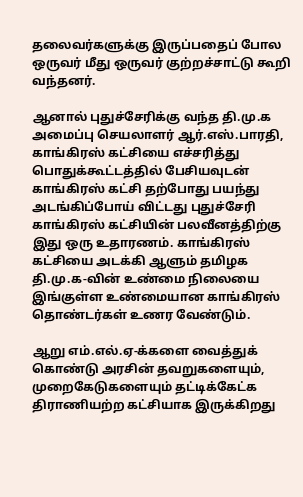தலைவர்களுக்கு இருப்பதைப் போல ஒருவர் மீது ஒருவர் குற்றச்சாட்டு கூறி வந்தனர்.

ஆனால் புதுச்சேரிக்கு வந்த தி.மு.க அமைப்பு செயலாளர் ஆர்.எஸ்.பாரதி, காங்கிரஸ் கட்சியை எச்சரித்து பொதுக்கூட்டத்தில் பேசியவுடன் காங்கிரஸ் கட்சி தற்போது பயந்து அடங்கிப்போய் விட்டது புதுச்சேரி காங்கிரஸ் கட்சியின் பலவீனத்திற்கு இது ஒரு உதாரணம். காங்கிரஸ் கட்சியை அடக்கி ஆளும் தமிழக தி.மு.க-வின் உண்மை நிலையை இங்குள்ள உண்மையான காங்கிரஸ் தொண்டர்கள் உணர வேண்டும்.

ஆறு எம்.எல்.ஏ-க்களை வைத்துக் கொண்டு அரசின் தவறுகளையும், முறைகேடுகளையும் தட்டிக்கேட்க திராணியற்ற கட்சியாக இருக்கிறது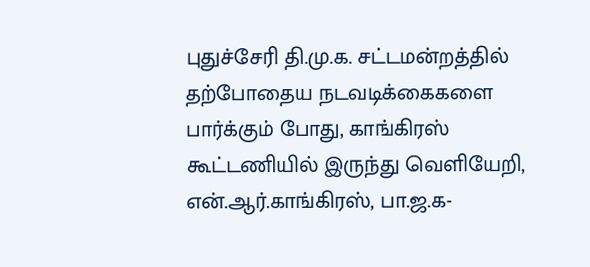புதுச்சேரி தி.மு.க. சட்டமன்றத்தில் தற்போதைய நடவடிக்கைகளை பார்க்கும் போது, காங்கிரஸ் கூட்டணியில் இருந்து வெளியேறி, என்.ஆர்.காங்கிரஸ், பா.ஜ.க-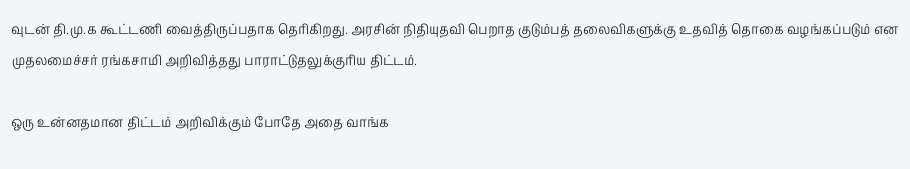வுடன் தி.மு.க கூட்டணி வைத்திருப்பதாக தெரிகிறது. அரசின் நிதியுதவி பெறாத குடும்பத் தலைவிகளுக்கு உதவித் தொகை வழங்கப்படும் என முதலமைச்சர் ரங்கசாமி அறிவித்தது பாராட்டுதலுக்குரிய திட்டம்.

ஒரு உன்னதமான திட்டம் அறிவிக்கும் போதே அதை வாங்க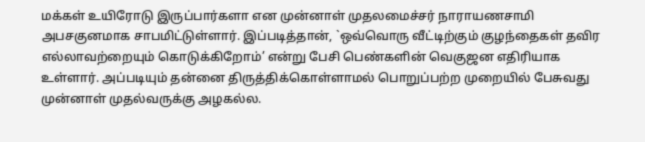மக்கள் உயிரோடு இருப்பார்களா என முன்னாள் முதலமைச்சர் நாராயணசாமி அபசகுனமாக சாபமிட்டுள்ளார். இப்படித்தான், `ஒவ்வொரு வீட்டிற்கும் குழந்தைகள் தவிர எல்லாவற்றையும் கொடுக்கிறோம்’ என்று பேசி பெண்களின் வெகுஜன எதிரியாக உள்ளார். அப்படியும் தன்னை திருத்திக்கொள்ளாமல் பொறுப்பற்ற முறையில் பேசுவது முன்னாள் முதல்வருக்கு அழகல்ல.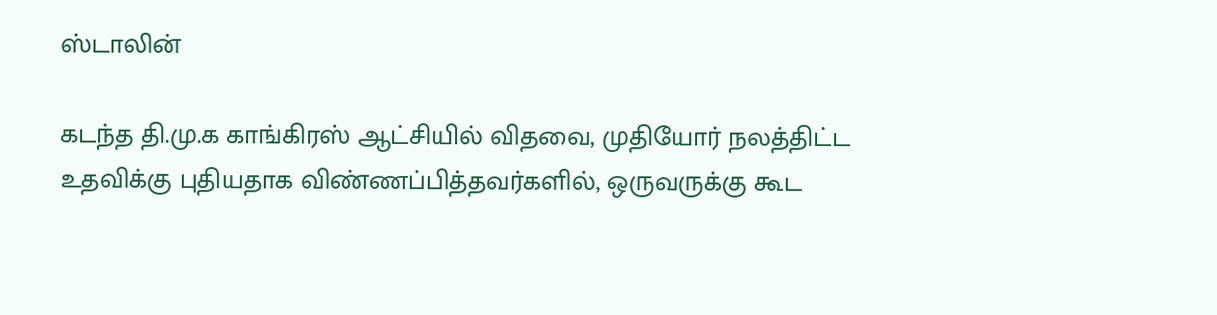ஸ்டாலின்

கடந்த தி.மு.க காங்கிரஸ் ஆட்சியில் விதவை, முதியோர் நலத்திட்ட உதவிக்கு புதியதாக விண்ணப்பித்தவர்களில், ஒருவருக்கு கூட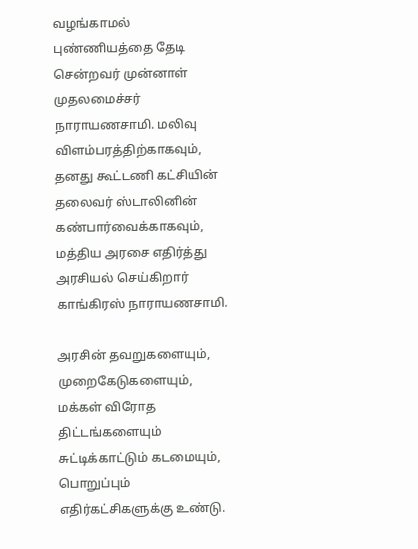வழங்காமல் புண்ணியத்தை தேடி சென்றவர் முன்னாள் முதலமைச்சர் நாராயணசாமி. மலிவு விளம்பரத்திற்காகவும், தனது கூட்டணி கட்சியின் தலைவர் ஸ்டாலினின் கண்பார்வைக்காகவும், மத்திய அரசை எதிர்த்து அரசியல் செய்கிறார் காங்கிரஸ் நாராயணசாமி.

அரசின் தவறுகளையும், முறைகேடுகளையும், மக்கள் விரோத திட்டங்களையும் சுட்டிக்காட்டும் கடமையும், பொறுப்பும் எதிர்கட்சிகளுக்கு உண்டு.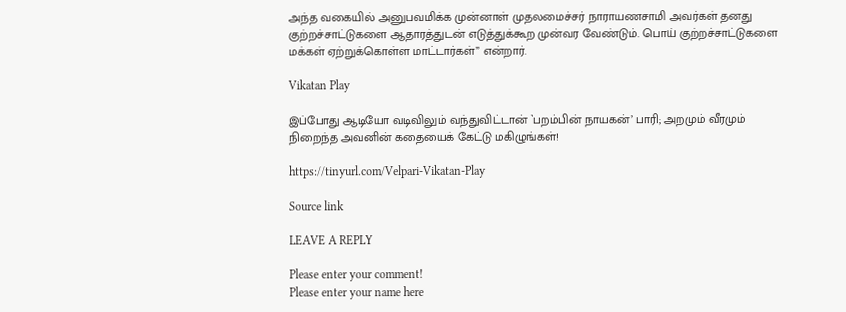அந்த வகையில் அனுபவமிக்க முன்னாள் முதலமைச்சர் நாராயணசாமி அவர்கள் தனது குற்றச்சாட்டுகளை ஆதாரத்துடன் எடுத்துக்கூற முன்வர வேண்டும். பொய் குற்றச்சாட்டுகளை மக்கள் ஏற்றுக்கொள்ள மாட்டார்கள்” என்றார்.

Vikatan Play

இப்போது ஆடியோ வடிவிலும் வந்துவிட்டான் `பறம்பின் நாயகன்’ பாரி; அறமும் வீரமும் நிறைந்த அவனின் கதையைக் கேட்டு மகிழுங்கள்!

https://tinyurl.com/Velpari-Vikatan-Play

Source link

LEAVE A REPLY

Please enter your comment!
Please enter your name here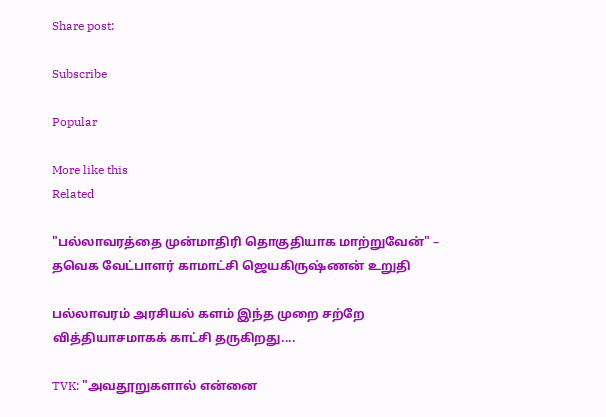Share post:

Subscribe

Popular

More like this
Related

"பல்லாவரத்தை முன்மாதிரி தொகுதியாக மாற்றுவேன்" – தவெக வேட்பாளர் காமாட்சி ஜெயகிருஷ்ணன் உறுதி

பல்லாவரம் அரசியல் களம் இந்த முறை சற்றே வித்தியாசமாகக் காட்சி தருகிறது....

TVK: "அவதூறுகளால் என்னை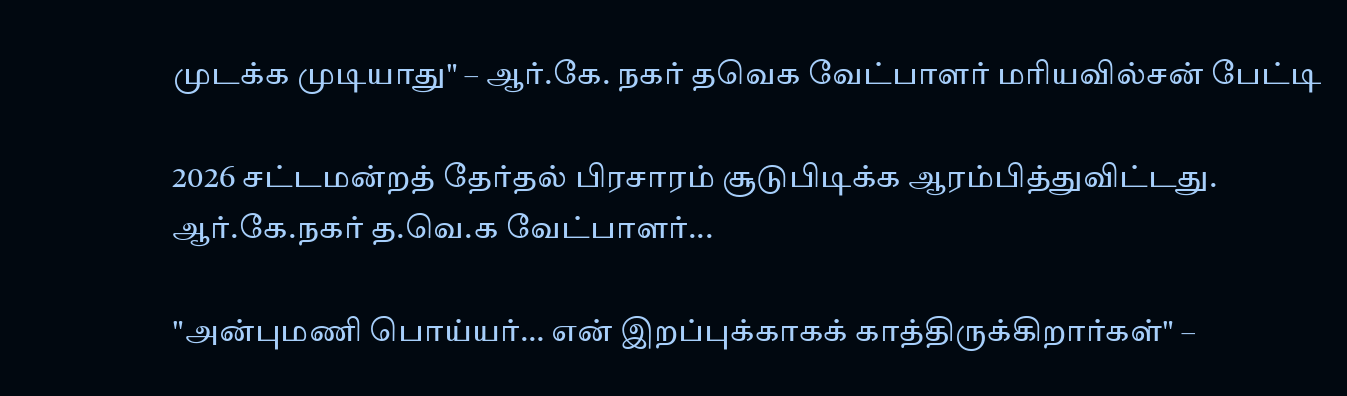முடக்க முடியாது" – ஆர்.கே. நகர் தவெக வேட்பாளர் மரியவில்சன் பேட்டி

2026 சட்டமன்றத் தேர்தல் பிரசாரம் சூடுபிடிக்க ஆரம்பித்துவிட்டது. ஆர்.கே.நகர் த.வெ.க வேட்பாளர்...

"அன்புமணி பொய்யர்… என் இறப்புக்காகக் காத்திருக்கிறார்கள்" –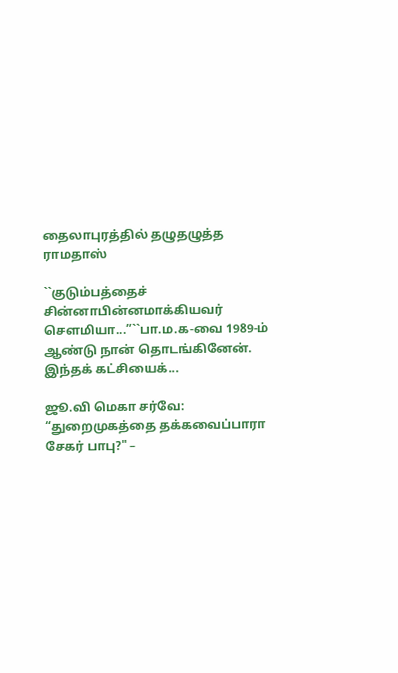தைலாபுரத்தில் தழுதழுத்த ராமதாஸ்

``குடும்பத்தைச் சின்னாபின்னமாக்கியவர் சௌமியா...”``பா.ம.க-வை 1989-ம் ஆண்டு நான் தொடங்கினேன். இந்தக் கட்சியைக்...

ஜூ.வி மெகா சர்வே: “துறைமுகத்தை தக்கவைப்பாரா சேகர் பாபு?" –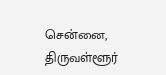சென்னை, திருவள்ளூர்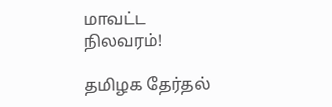மாவட்ட நிலவரம்!

தமிழக தேர்தல்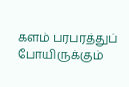களம் பரபரத்துப் போயிருக்கும்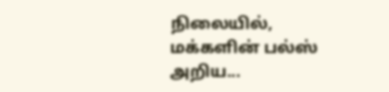நிலையில், மக்களின் பல்ஸ் அறிய...